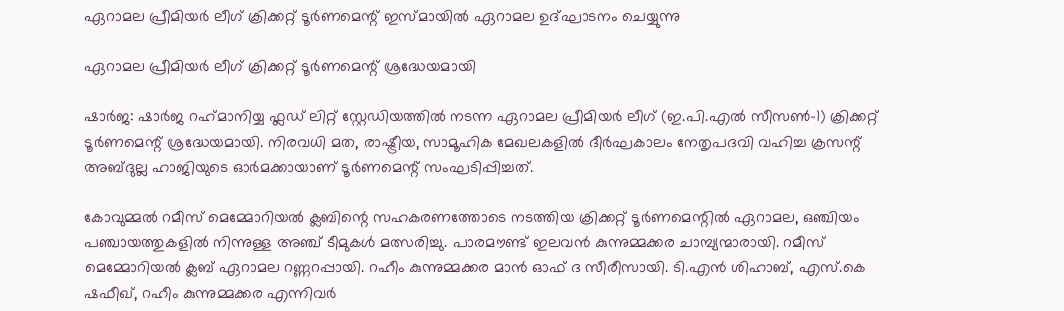ഏറാമല പ്രീമിയർ ലീഗ് ക്രിക്കറ്റ് ടൂർണമെന്റ് ഇസ്മായിൽ ഏറാമല ഉദ്ഘാടനം ചെയ്യുന്നു

ഏറാമല പ്രീമിയർ ലീഗ് ക്രിക്കറ്റ് ടൂർണമെന്റ് ശ്രദ്ധേയമായി

ഷാർജ: ഷാർജ റഹ്‌മാനിയ്യ ഫ്ലഡ് ലിറ്റ് സ്റ്റേഡിയത്തിൽ നടന്ന ഏറാമല പ്രീമിയർ ലീഗ് (ഇ.പി.എൽ സീസൺ-1) ക്രിക്കറ്റ് ടൂർണമെന്റ് ശ്രദ്ധേയമായി. നിരവധി മത, രാഷ്ട്രീയ, സാമൂഹിക മേഖലകളിൽ ദീർഘകാലം നേതൃപദവി വഹിച്ച ക്രസന്റ് അബ്ദുല്ല ഹാജിയുടെ ഓർമക്കായാണ് ടൂർണമെന്റ് സംഘടിപ്പിച്ചത്.

കോവുമ്മൽ റമീസ് മെമ്മോറിയൽ ക്ലബിന്റെ സഹകരണത്തോടെ നടത്തിയ ക്രിക്കറ്റ് ടൂർണമെന്റിൽ ഏറാമല, ഒഞ്ചിയം പഞ്ചായത്തുകളിൽ നിന്നുള്ള അഞ്ച് ടീമുകൾ മത്സരിച്ചു. പാരമൗണ്ട് ഇലവൻ കുന്നുമ്മക്കര ചാമ്പ്യന്മാരായി. റമീസ് മെമ്മോറിയൽ ക്ലബ് ഏറാമല റണ്ണറപ്പായി. റഹീം കുന്നുമ്മക്കര മാൻ ഓഫ് ദ സീരീസായി. ടി.എൻ ശിഹാബ്, എസ്.കെ ഷഫീഖ്, റഹീം കുന്നുമ്മക്കര എന്നിവർ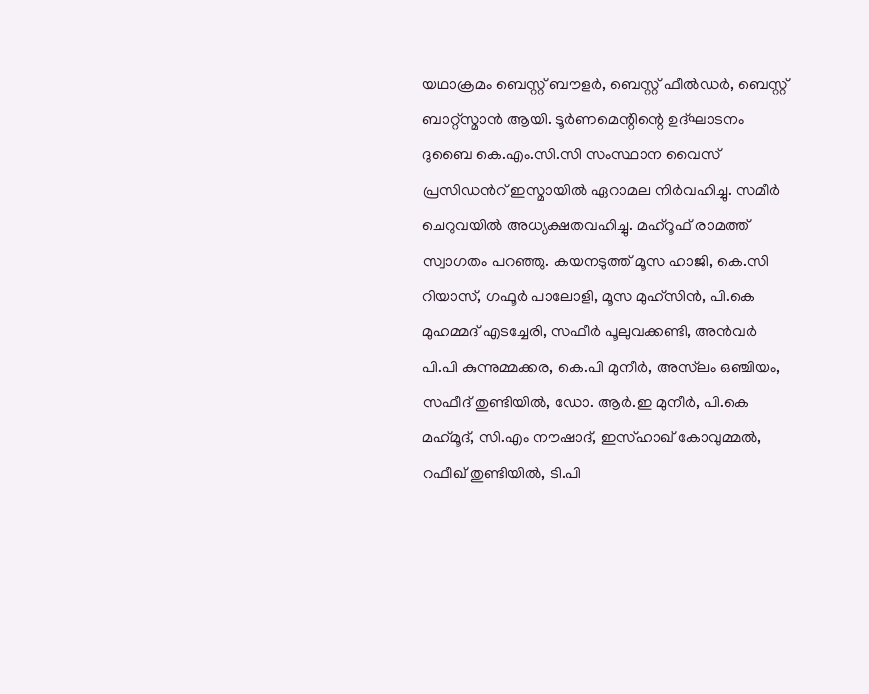യഥാക്രമം ബെസ്റ്റ് ബൗളർ, ബെസ്റ്റ് ഫീൽഡർ, ബെസ്റ്റ് ബാറ്റ്സ്മാൻ ആയി. ടൂർണമെന്റിന്റെ ഉദ്ഘാടനം ദുബൈ കെ.എം.സി.സി സംസ്ഥാന വൈസ് പ്രസിഡന്‍റ് ഇസ്മായിൽ ഏറാമല നിർവഹിച്ചു. സമീർ ചെറുവയിൽ അധ്യക്ഷതവഹിച്ചു. മഹ്റൂഫ് രാമത്ത് സ്വാഗതം പറഞ്ഞു. കയനടുത്ത് മൂസ ഹാജി, കെ.സി റിയാസ്, ഗഫൂർ പാലോളി, മൂസ മുഹ്സിൻ, പി.കെ മുഹമ്മദ് എടച്ചേരി, സഫീർ പൂലുവക്കണ്ടി, അൻവർ പി.പി കുന്നുമ്മക്കര, കെ.പി മുനീർ, അസ്‌ലം ഒഞ്ചിയം, സഫീദ് തുണ്ടിയിൽ, ഡോ. ആർ.ഇ മുനീർ, പി.കെ മഹ്‌മൂദ്, സി.എം നൗഷാദ്, ഇസ്ഹാഖ് കോവുമ്മൽ, റഫീഖ് തുണ്ടിയിൽ, ടി.പി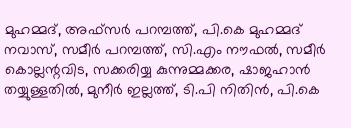മുഹമ്മദ്, അഫ്സർ പറമ്പത്ത്, പി.കെ മുഹമ്മദ് നവാസ്, സമീർ പറമ്പത്ത്, സി.എം നൗഫൽ, സമീർ കൊല്ലന്റവിട, സക്കരിയ്യ കുന്നുമ്മക്കര, ഷാജഹാൻ തയ്യുള്ളതിൽ, മുനീർ ഇല്ലത്ത്, ടി.പി നിതിൻ, പി.കെ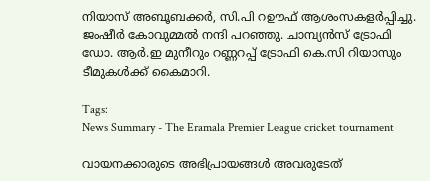നിയാസ് അബൂബക്കർ, സി.പി റഊഫ് ആശംസകളർപ്പിച്ചു. ജംഷീർ കോവുമ്മൽ നന്ദി പറഞ്ഞു. ചാമ്പ്യൻസ് ട്രോഫി ഡോ. ആർ.ഇ മുനീറും റണ്ണറപ്പ് ട്രോഫി കെ.സി റിയാസും ടീമുകൾക്ക് കൈമാറി.

Tags:
News Summary - The Eramala Premier League cricket tournament

വായനക്കാരുടെ അഭിപ്രായങ്ങള്‍ അവരുടേത്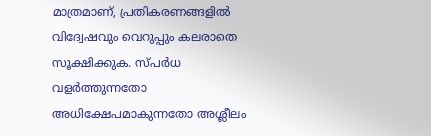മാത്രമാണ്, പ്രതികരണങ്ങളിൽ വിദ്വേഷവും വെറുപ്പും കലരാതെ സൂക്ഷിക്കുക. സ്പർധ വളർത്തുന്നതോ അധിക്ഷേപമാകുന്നതോ അശ്ലീലം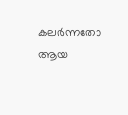കലർന്നതോ ആയ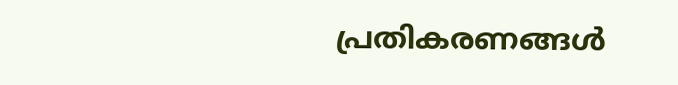പ്രതികരണങ്ങൾ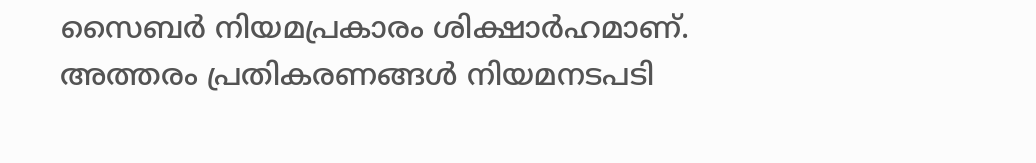സൈബർ നിയമപ്രകാരം ശിക്ഷാർഹമാണ്. അത്തരം പ്രതികരണങ്ങൾ നിയമനടപടി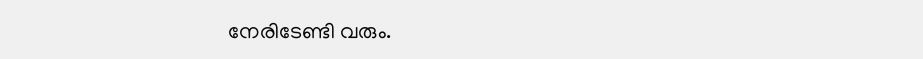നേരിടേണ്ടി വരും.